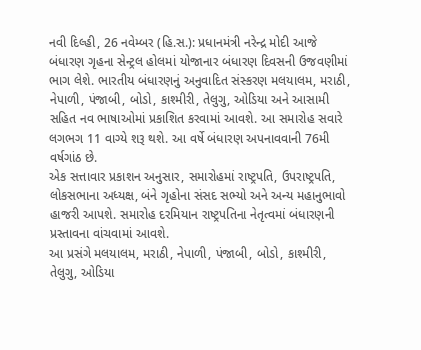નવી દિલ્હી, 26 નવેમ્બર (હિ.સ.): પ્રધાનમંત્રી નરેન્દ્ર મોદી આજે બંધારણ ગૃહના સેન્ટ્રલ હોલમાં યોજાનાર બંધારણ દિવસની ઉજવણીમાં ભાગ લેશે. ભારતીય બંધારણનું અનુવાદિત સંસ્કરણ મલયાલમ, મરાઠી, નેપાળી, પંજાબી, બોડો, કાશ્મીરી, તેલુગુ, ઓડિયા અને આસામી સહિત નવ ભાષાઓમાં પ્રકાશિત કરવામાં આવશે. આ સમારોહ સવારે લગભગ 11 વાગ્યે શરૂ થશે. આ વર્ષે બંધારણ અપનાવવાની 76મી વર્ષગાંઠ છે.
એક સત્તાવાર પ્રકાશન અનુસાર, સમારોહમાં રાષ્ટ્રપતિ, ઉપરાષ્ટ્રપતિ, લોકસભાના અધ્યક્ષ, બંને ગૃહોના સંસદ સભ્યો અને અન્ય મહાનુભાવો હાજરી આપશે. સમારોહ દરમિયાન રાષ્ટ્રપતિના નેતૃત્વમાં બંધારણની પ્રસ્તાવના વાંચવામાં આવશે.
આ પ્રસંગે મલયાલમ, મરાઠી, નેપાળી, પંજાબી, બોડો, કાશ્મીરી, તેલુગુ, ઓડિયા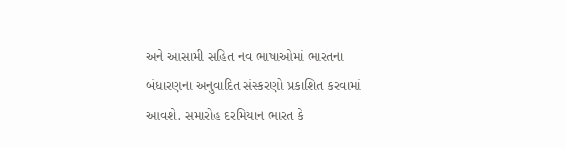અને આસામી સહિત નવ ભાષાઓમાં ભારતના બંધારણના અનુવાદિત સંસ્કરણો પ્રકાશિત કરવામાં આવશે. સમારોહ દરમિયાન ભારત કે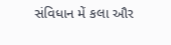સંવિધાન મેં કલા ઔર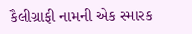કૈલીગ્રાફી નામની એક સ્મારક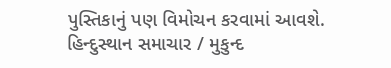પુસ્તિકાનું પણ વિમોચન કરવામાં આવશે.
હિન્દુસ્થાન સમાચાર / મુકુન્દ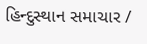હિન્દુસ્થાન સમાચાર /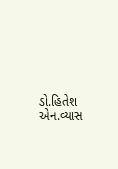ડો.હિતેશ એન.વ્યાસ